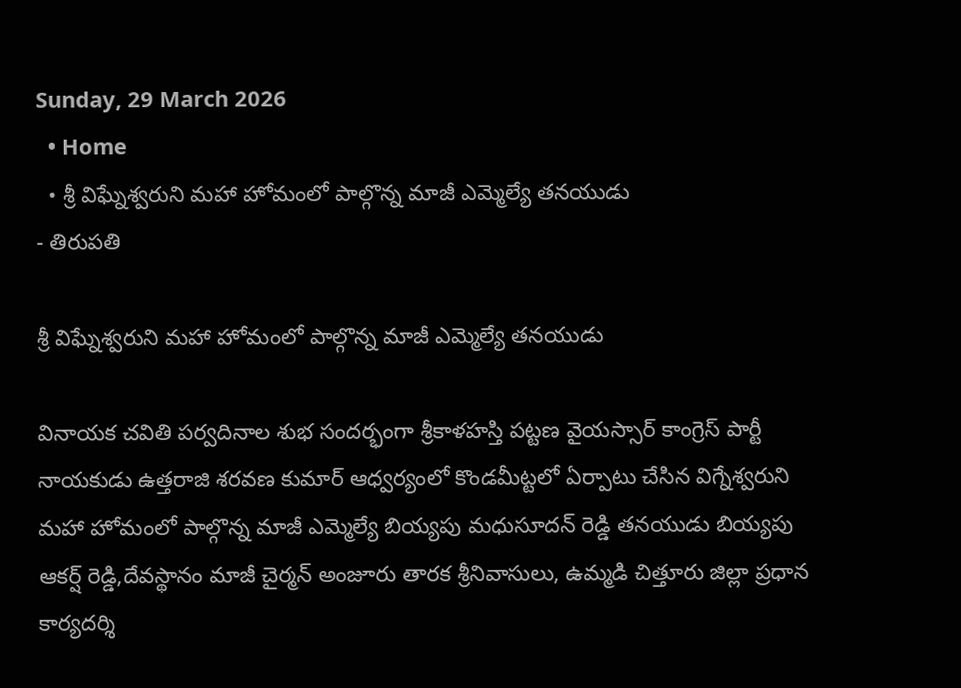Sunday, 29 March 2026
  • Home
  • శ్రీ విఘ్నేశ్వరుని మహా హోమంలో పాల్గొన్న మాజీ ఎమ్మెల్యే తనయుడు
- తిరుపతి

శ్రీ విఘ్నేశ్వరుని మహా హోమంలో పాల్గొన్న మాజీ ఎమ్మెల్యే తనయుడు

వినాయక చవితి పర్వదినాల శుభ సందర్భంగా శ్రీకాళహస్తి పట్టణ వైయస్సార్ కాంగ్రెస్ పార్టీ నాయకుడు ఉత్తరాజి శరవణ కుమార్ ఆధ్వర్యంలో కొండమీట్టలో ఏర్పాటు చేసిన విగ్నేశ్వరుని మహా హోమంలో పాల్గొన్న మాజీ ఎమ్మెల్యే బియ్యపు మధుసూదన్ రెడ్డి తనయుడు బియ్యపు ఆకర్ష్ రెడ్డి,దేవస్థానం మాజీ చైర్మన్ అంజూరు తారక శ్రీనివాసులు, ఉమ్మడి చిత్తూరు జిల్లా ప్రధాన కార్యదర్శి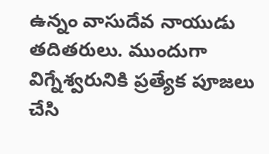ఉన్నం వాసుదేవ నాయుడు తదితరులు. ముందుగా విగ్నేశ్వరునికి ప్రత్యేక పూజలు చేసి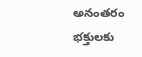అనంతరం భక్తులకు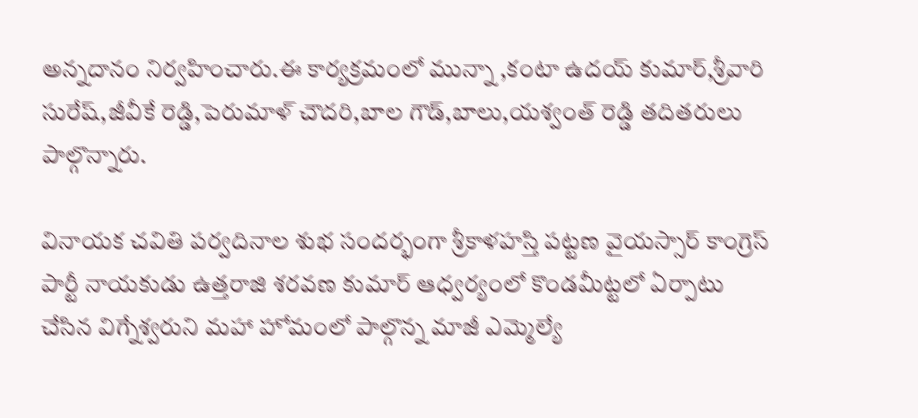అన్నదానం నిర్వహించారు.ఈ కార్యక్రమంలో మున్నా ,కంటా ఉదయ్ కుమార్,శ్రీవారి సురేష్,జీవీకే రెడ్డి,పెరుమాళ్ చౌదరి,బాల గౌడ్,బాలు,యశ్వంత్ రెడ్డి తదితరులు పాల్గొన్నారు.

వినాయక చవితి పర్వదినాల శుభ సందర్భంగా శ్రీకాళహస్తి పట్టణ వైయస్సార్ కాంగ్రెస్ పార్టీ నాయకుడు ఉత్తరాజి శరవణ కుమార్ ఆధ్వర్యంలో కొండమీట్టలో ఏర్పాటు చేసిన విగ్నేశ్వరుని మహా హోమంలో పాల్గొన్న మాజీ ఎమ్మెల్యే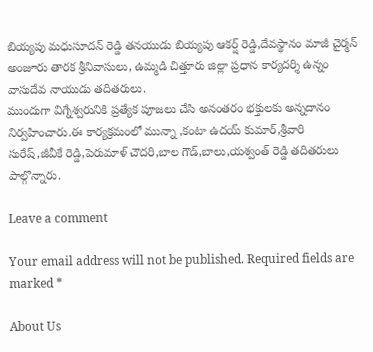బియ్యపు మధుసూదన్ రెడ్డి తనయుడు బియ్యపు ఆకర్ష్ రెడ్డి,దేవస్థానం మాజీ చైర్మన్ అంజూరు తారక శ్రీనివాసులు, ఉమ్మడి చిత్తూరు జిల్లా ప్రధాన కార్యదర్శి ఉన్నం వాసుదేవ నాయుడు తదితరులు.
ముందుగా విగ్నేశ్వరునికి ప్రత్యేక పూజలు చేసి అనంతరం భక్తులకు అన్నదానం నిర్వహించారు.ఈ కార్యక్రమంలో మున్నా ,కంటా ఉదయ్ కుమార్,శ్రీవారి సురేష్,జీవీకే రెడ్డి,పెరుమాళ్ చౌదరి,బాల గౌడ్,బాలు,యశ్వంత్ రెడ్డి తదితరులు పాల్గొన్నారు.

Leave a comment

Your email address will not be published. Required fields are marked *

About Us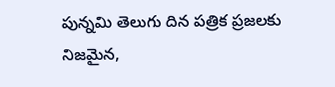పున్నమి తెలుగు దిన పత్రిక ప్రజలకు నిజమైన,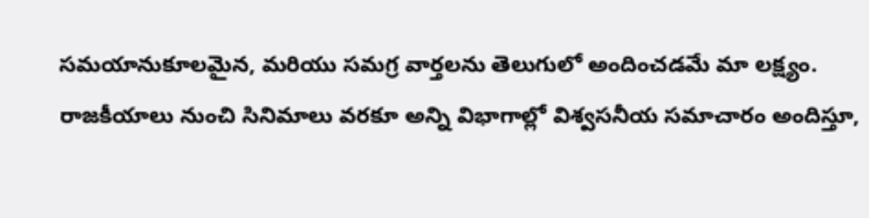సమయానుకూలమైన, మరియు సమగ్ర వార్తలను తెలుగులో అందించడమే మా లక్ష్యం.
రాజకీయాలు నుంచి సినిమాలు వరకూ అన్ని విభాగాల్లో విశ్వసనీయ సమాచారం అందిస్తూ,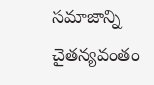సమాజాన్ని చైతన్యవంతం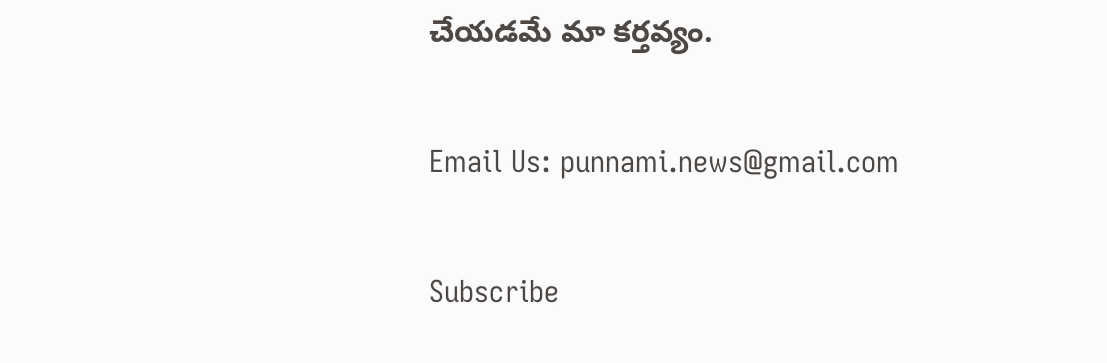చేయడమే మా కర్తవ్యం.

Email Us: punnami.news@gmail.com

Subscribe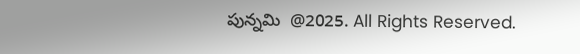పున్నమి  @2025. All Rights Reserved.